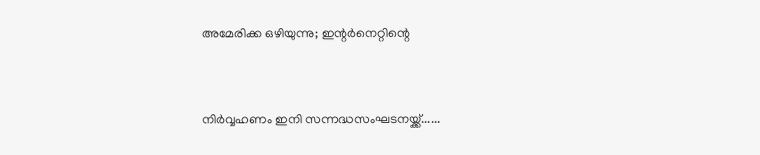അമേരിക്ക ഒഴിയുന്നു; ഇന്റര്‍നെറ്റിന്റെ


നിര്‍വ്വഹണം ഇനി സന്നദ്ധസംഘടനയ്ക്ക്......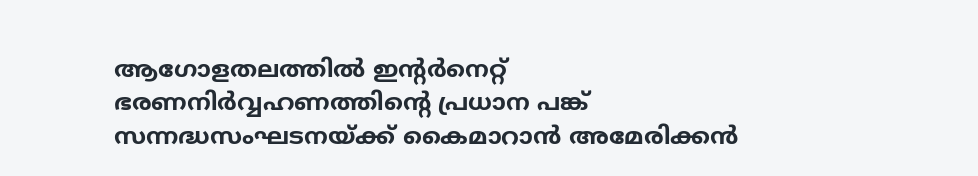ആഗോളതലത്തില്‍ ഇന്റര്‍നെറ്റ് ഭരണനിര്‍വ്വഹണത്തിന്റെ പ്രധാന പങ്ക് സന്നദ്ധസംഘടനയ്ക്ക് കൈമാറാന്‍ അമേരിക്കന്‍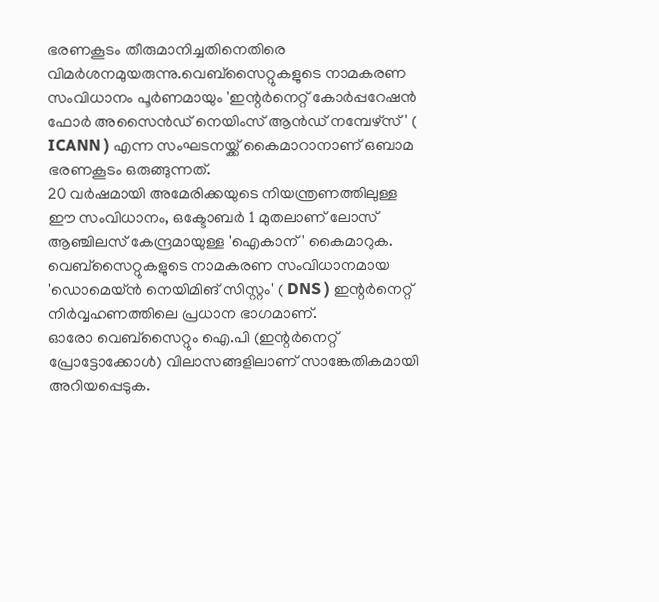ഭരണകൂടം തീരുമാനിച്ചതിനെതിരെ വിമര്‍ശനമുയരുന്നു.വെബ്‌സൈറ്റുകളുടെ നാമകരണ സംവിധാനം പൂര്‍ണമായും 'ഇന്റര്‍നെറ്റ് കോര്‍പ്പറേഷന്‍ ഫോര്‍ അസൈന്‍ഡ് നെയിംസ് ആന്‍ഡ് നമ്പേഴ്‌സ്' ( ICANN ) എന്ന സംഘടനയ്ക്ക് കൈമാറാനാണ് ഒബാമ ഭരണകൂടം ഒരുങ്ങുന്നത്.
20 വര്‍ഷമായി അമേരിക്കയുടെ നിയന്ത്രണത്തിലുള്ള ഈ സംവിധാനം, ഒക്ടോബര്‍ 1 മുതലാണ് ലോസ് ആഞ്ചിലസ് കേന്ദ്രമായുള്ള 'ഐകാന്' കൈമാറുക. വെബ്‌സൈറ്റുകളുടെ നാമകരണ സംവിധാനമായ 'ഡൊമെയ്ന്‍ നെയിമിങ് സിസ്റ്റം' ( DNS ) ഇന്റര്‍നെറ്റ് നിര്‍വ്വഹണത്തിലെ പ്രധാന ഭാഗമാണ്.
ഓരോ വെബ്സൈറ്റും ഐ.പി (ഇന്റര്‍നെറ്റ് പ്രോട്ടോക്കോള്‍) വിലാസങ്ങളിലാണ് സാങ്കേതികമായി അറിയപ്പെടുക.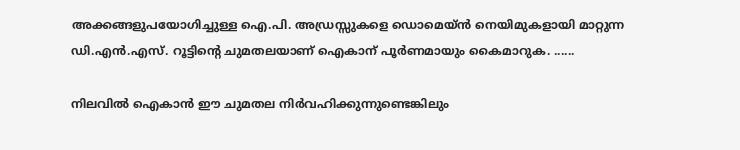അക്കങ്ങളുപയോഗിച്ചുള്ള ഐ.പി. അഡ്രസ്സുകളെ ഡൊമെയ്ന്‍ നെയിമുകളായി മാറ്റുന്ന ഡി.എന്‍.എസ്. റൂട്ടിന്റെ ചുമതലയാണ് ഐകാന് പൂര്‍ണമായും കൈമാറുക. ......

നിലവില്‍ ഐകാന്‍ ഈ ചുമതല നിര്‍വഹിക്കുന്നുണ്ടെങ്കിലും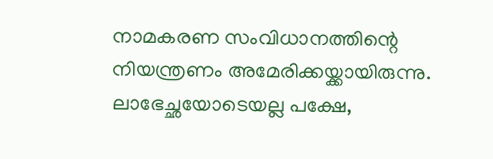നാമകരണ സംവിധാനത്തിന്റെ നിയന്ത്രണം അമേരിക്കയ്ക്കായിരുന്നു. ലാഭേച്ഛയോടെയല്ല പക്ഷേ,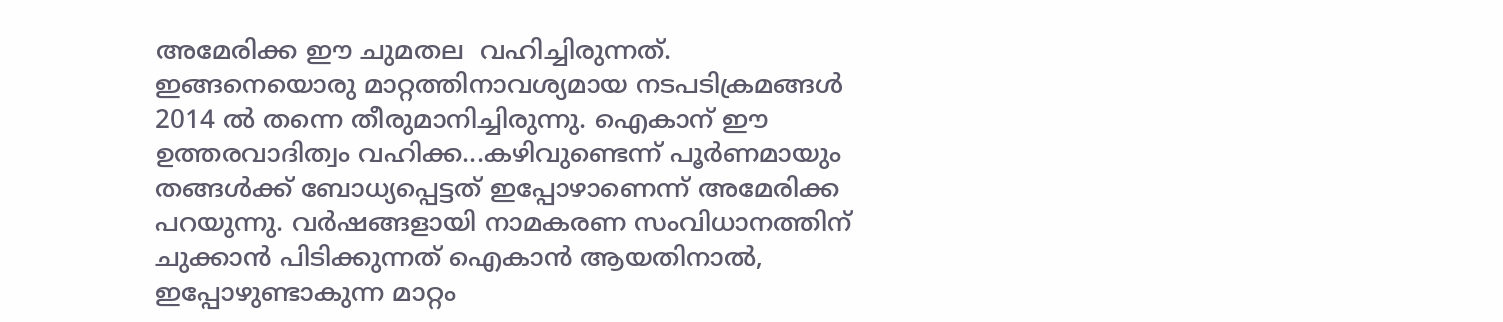അമേരിക്ക ഈ ചുമതല  വഹിച്ചിരുന്നത്.  ഇങ്ങനെയൊരു മാറ്റത്തിനാവശ്യമായ നടപടിക്രമങ്ങള്‍ 2014 ല്‍ തന്നെ തീരുമാനിച്ചിരുന്നു. ഐകാന് ഈ ഉത്തരവാദിത്വം വഹിക്ക...കഴിവുണ്ടെന്ന് പൂര്‍ണമായും തങ്ങള്‍ക്ക് ബോധ്യപ്പെട്ടത് ഇപ്പോഴാണെന്ന് അമേരിക്ക പറയുന്നു. വര്‍ഷങ്ങളായി നാമകരണ സംവിധാനത്തിന് ചുക്കാന്‍ പിടിക്കുന്നത് ഐകാന്‍ ആയതിനാല്‍, ഇപ്പോഴുണ്ടാകുന്ന മാറ്റം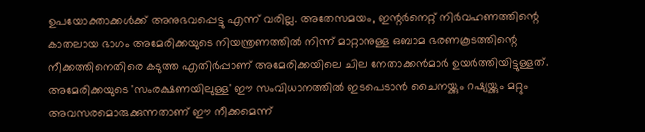ഉപയോക്താക്കള്‍ക്ക് അനുഭവപ്പെട്ടു എന്ന് വരില്ല. അതേസമയം, ഇന്റര്‍നെറ്റ് നിര്‍വഹണത്തിന്റെ കാതലായ ഭാഗം അമേരിക്കയുടെ നിയന്ത്രണത്തില്‍ നിന്ന് മാറ്റാനുള്ള ഒബാമ ഭരണകൂടത്തിന്റെ നീക്കത്തിനെതിരെ കടുത്ത എതിര്‍പ്പാണ് അമേരിക്കയിലെ ചില നേതാക്കന്‍മാര്‍ ഉയര്‍ത്തിയിട്ടുള്ളത്. അമേരിക്കയുടെ 'സംരക്ഷണയിലുള്ള' ഈ സംവിധാനത്തില്‍ ഇടപെടാന്‍ ചൈനയ്ക്കും റഷ്യയ്ക്കും മറ്റും അവസരമൊരുക്കുന്നതാണ് ഈ നീക്കമെന്ന്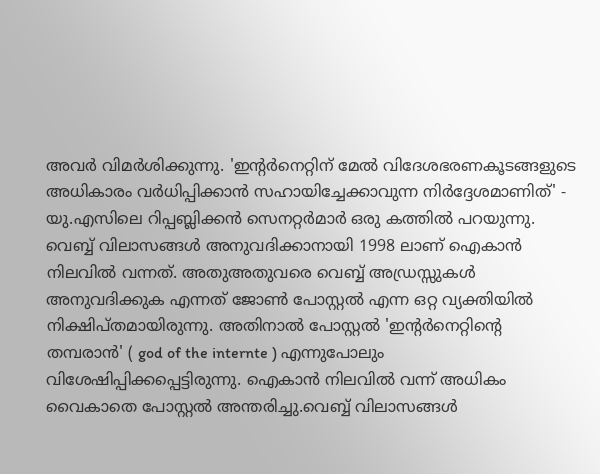അവര്‍ വിമര്‍ശിക്കുന്നു. 'ഇന്റര്‍നെറ്റിന് മേല്‍ വിദേശഭരണകൂടങ്ങളുടെ അധികാരം വര്‍ധിപ്പിക്കാന്‍ സഹായിച്ചേക്കാവുന്ന നിര്‍ദ്ദേശമാണിത്' - യു.എസിലെ റിപ്പബ്ലിക്കന്‍ സെനറ്റര്‍മാര്‍ ഒരു കത്തില്‍ പറയുന്നു.  വെബ്ബ് വിലാസങ്ങള്‍ അനുവദിക്കാനായി 1998 ലാണ് ഐകാന്‍ നിലവില്‍ വന്നത്. അതുഅതുവരെ വെബ്ബ് അഡ്രസ്സുകള്‍ അനുവദിക്കുക എന്നത് ജോണ്‍ പോസ്റ്റല്‍ എന്ന ഒറ്റ വ്യക്തിയില്‍ നിക്ഷിപ്തമായിരുന്നു. അതിനാല്‍ പോസ്റ്റല്‍ 'ഇന്റര്‍നെറ്റിന്റെ തമ്പരാന്‍' ( god of the internte ) എന്നുപോലും വിശേഷിപ്പിക്കപ്പെട്ടിരുന്നു. ഐകാന്‍ നിലവില്‍ വന്ന് അധികം വൈകാതെ പോസ്റ്റല്‍ അന്തരിച്ചു.വെബ്ബ് വിലാസങ്ങള്‍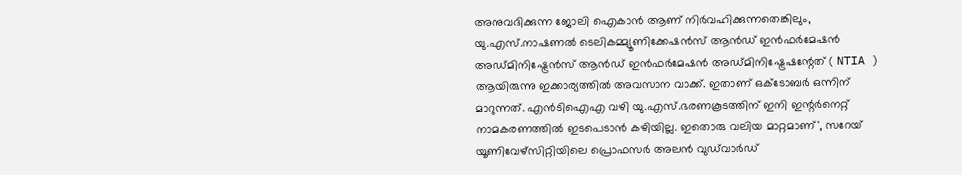അനുവദിക്കുന്ന ജോലി ഐകാന്‍ ആണ് നിര്‍വഹിക്കുന്നതെങ്കിലും, യു.എസ്.നാഷണല്‍ ടെലികമ്മ്യൂണിക്കേഷന്‍സ് ആന്‍ഡ് ഇന്‍ഫര്‍മേഷന്‍ അഡ്മിനിഷ്ട്രേന്‍സ് ആന്‍ഡ് ഇന്‍ഫര്‍മേഷന്‍ അഡ്മിനിഷ്ട്രേഷന്റേത് ( NTIA ) ആയിരുന്നു ഇക്കാര്യത്തില്‍ അവസാന വാക്ക്. ഇതാണ് ഒക്ടോബര്‍ ഒന്നിന് മാറുന്നത്. എന്‍ടിഐഎ വഴി യു.എസ്.ഭരണകൂടത്തിന് ഇനി ഇന്റര്‍നെറ്റ് നാമകരണത്തില്‍ ഇടപെടാന്‍ കഴിയില്ല. ഇതൊരു വലിയ മാറ്റമാണ്', സറേയ് യൂണിവേഴ്‌സിറ്റിയിലെ പ്രൊഫസര്‍ അലന്‍ വുഡ്‌വാര്‍ഡ്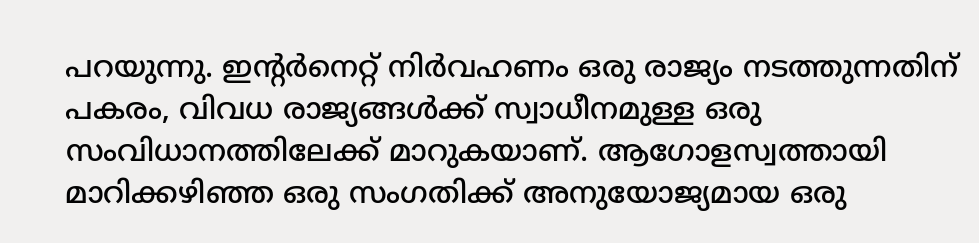പറയുന്നു. ഇന്റര്‍നെറ്റ് നിര്‍വഹണം ഒരു രാജ്യം നടത്തുന്നതിന് പകരം, വിവധ രാജ്യങ്ങള്‍ക്ക് സ്വാധീനമുള്ള ഒരു സംവിധാനത്തിലേക്ക് മാറുകയാണ്. ആഗോളസ്വത്തായി മാറിക്കഴിഞ്ഞ ഒരു സംഗതിക്ക് അനുയോജ്യമായ ഒരു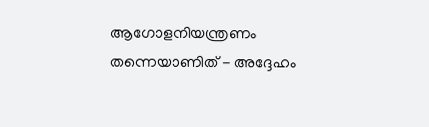ആഗോളനിയന്ത്രണം തന്നെയാണിത് - അദ്ദേഹം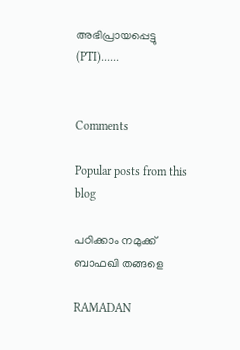അഭിപ്രായപ്പെട്ടു (PTI)......


Comments

Popular posts from this blog

പഠിക്കാം നമുക്ക് ബാഫഖി തങ്ങളെ

RAMADAN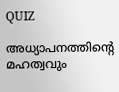QUIZ

അധ്യാപനത്തിന്റെ മഹത്വവും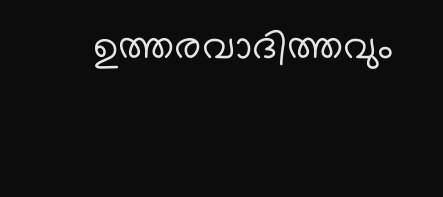ഉത്തരവാദിത്തവും